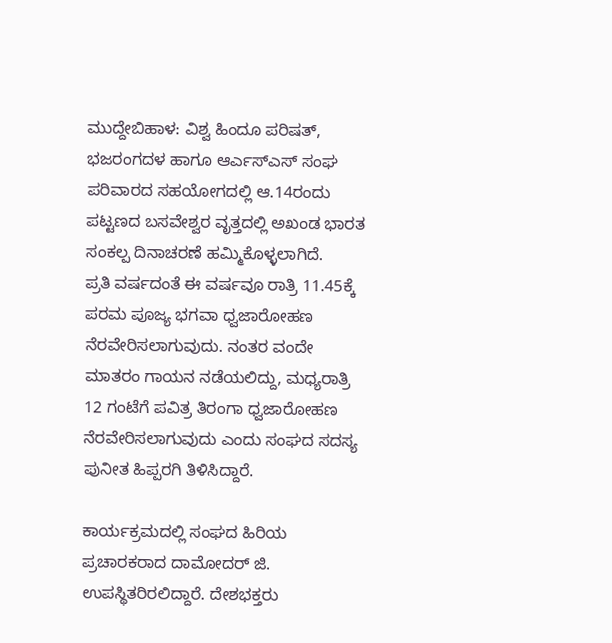ಮುದ್ದೇಬಿಹಾಳ: ವಿಶ್ವ ಹಿಂದೂ ಪರಿಷತ್, ಭಜರಂಗದಳ ಹಾಗೂ ಆರ್ಎಸ್ಎಸ್ ಸಂಘ ಪರಿವಾರದ ಸಹಯೋಗದಲ್ಲಿ ಆ.14ರಂದು ಪಟ್ಟಣದ ಬಸವೇಶ್ವರ ವೃತ್ತದಲ್ಲಿ ಅಖಂಡ ಭಾರತ ಸಂಕಲ್ಪ ದಿನಾಚರಣೆ ಹಮ್ಮಿಕೊಳ್ಳಲಾಗಿದೆ.
ಪ್ರತಿ ವರ್ಷದಂತೆ ಈ ವರ್ಷವೂ ರಾತ್ರಿ 11.45ಕ್ಕೆ ಪರಮ ಪೂಜ್ಯ ಭಗವಾ ಧ್ವಜಾರೋಹಣ ನೆರವೇರಿಸಲಾಗುವುದು. ನಂತರ ವಂದೇ ಮಾತರಂ ಗಾಯನ ನಡೆಯಲಿದ್ದು, ಮಧ್ಯರಾತ್ರಿ 12 ಗಂಟೆಗೆ ಪವಿತ್ರ ತಿರಂಗಾ ಧ್ವಜಾರೋಹಣ ನೆರವೇರಿಸಲಾಗುವುದು ಎಂದು ಸಂಘದ ಸದಸ್ಯ ಪುನೀತ ಹಿಪ್ಪರಗಿ ತಿಳಿಸಿದ್ದಾರೆ.

ಕಾರ್ಯಕ್ರಮದಲ್ಲಿ ಸಂಘದ ಹಿರಿಯ ಪ್ರಚಾರಕರಾದ ದಾಮೋದರ್ ಜಿ. ಉಪಸ್ಥಿತರಿರಲಿದ್ದಾರೆ. ದೇಶಭಕ್ತರು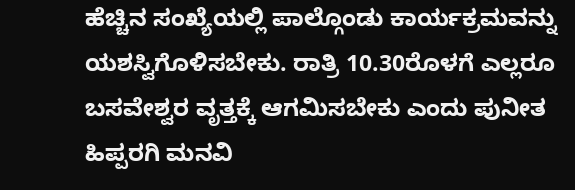ಹೆಚ್ಚಿನ ಸಂಖ್ಯೆಯಲ್ಲಿ ಪಾಲ್ಗೊಂಡು ಕಾರ್ಯಕ್ರಮವನ್ನು ಯಶಸ್ವಿಗೊಳಿಸಬೇಕು. ರಾತ್ರಿ 10.30ರೊಳಗೆ ಎಲ್ಲರೂ ಬಸವೇಶ್ವರ ವೃತ್ತಕ್ಕೆ ಆಗಮಿಸಬೇಕು ಎಂದು ಪುನೀತ ಹಿಪ್ಪರಗಿ ಮನವಿ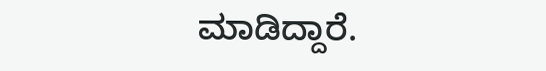ಮಾಡಿದ್ದಾರೆ.